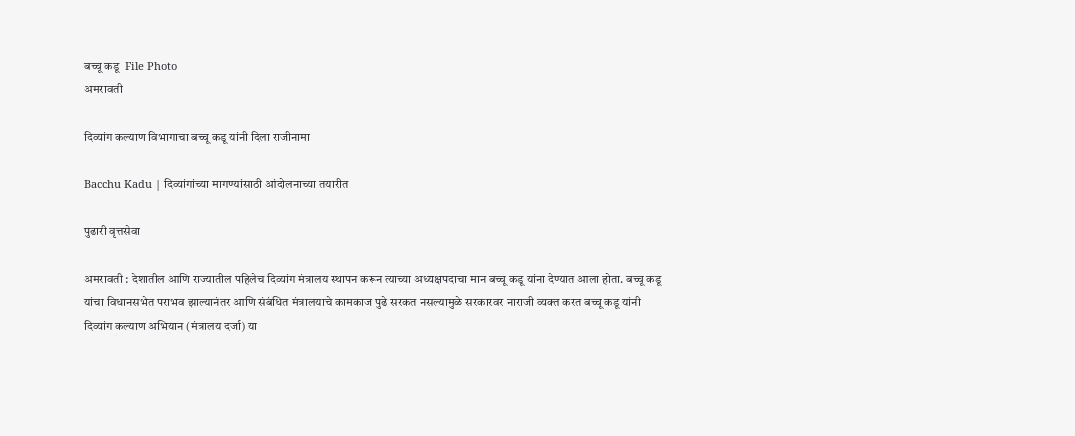बच्चू कडू  File Photo
अमरावती

दिव्यांग कल्याण विभागाचा बच्चू कडू यांनी दिला राजीनामा

Bacchu Kadu | दिव्यांगांच्या मागण्यांसाठी आंदोलनाच्या तयारीत

पुढारी वृत्तसेवा

अमरावती : देशातील आणि राज्यातील पहिलेच दिव्यांग मंत्रालय स्थापन करून त्याच्या अध्यक्षपदाचा मान बच्चू कडू यांना देण्यात आला होता. बच्चू कडू यांचा विधानसभेत पराभव झाल्यानंतर आणि संबंधित मंत्रालयाचे कामकाज पुढे सरकत नसल्यामुळे सरकारवर नाराजी व्यक्त करत बच्चू कडू यांनी दिव्यांग कल्याण अभियान (मंत्रालय दर्जा) या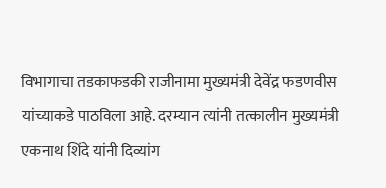विभागाचा तडकाफडकी राजीनामा मुख्यमंत्री देवेंद्र फडणवीस यांच्याकडे पाठविला आहे. दरम्यान त्यांनी तत्कालीन मुख्यमंत्री एकनाथ शिंदे यांनी दिव्यांग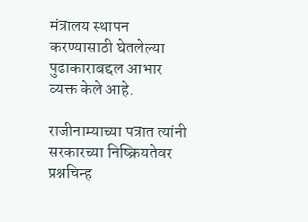मंत्रालय स्थापन करण्यासाठी घेतलेल्या पुढाकाराबद्दल आभार व्यक्त केले आहे.

राजीनाम्याच्या पत्रात त्यांनी सरकारच्या निष्क्रियतेवर प्रश्नचिन्ह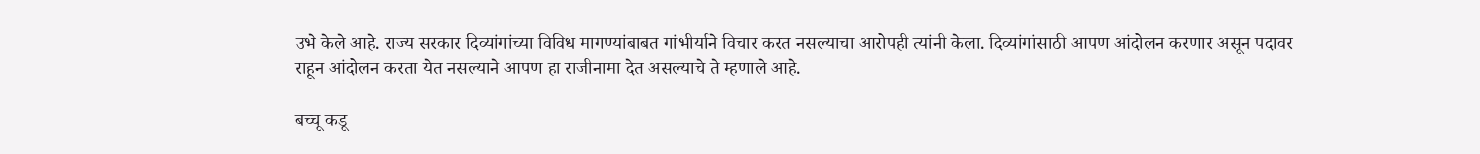उभे केले आहे. राज्य सरकार दिव्यांगांच्या विविध मागण्यांबाबत गांभीर्याने विचार करत नसल्याचा आरोपही त्यांनी केला. दिव्यांगांसाठी आपण आंदोलन करणार असून पदावर राहून आंदोलन करता येत नसल्याने आपण हा राजीनामा देत असल्याचे ते म्हणाले आहे.

बच्चू कडू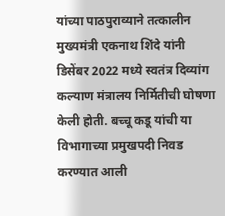यांच्या पाठपुराव्याने तत्कालीन मुख्यमंत्री एकनाथ शिंदे यांनी डिसेंबर 2022 मध्ये स्वतंत्र दिव्यांग कल्याण मंत्रालय निर्मितीची घोषणा केली होती. बच्चू कडू यांची या विभागाच्या प्रमुखपदी निवड करण्यात आली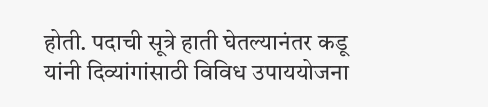होती. पदाची सूत्रे हाती घेतल्यानंतर कडू यांनी दिव्यांगांसाठी विविध उपाययोजना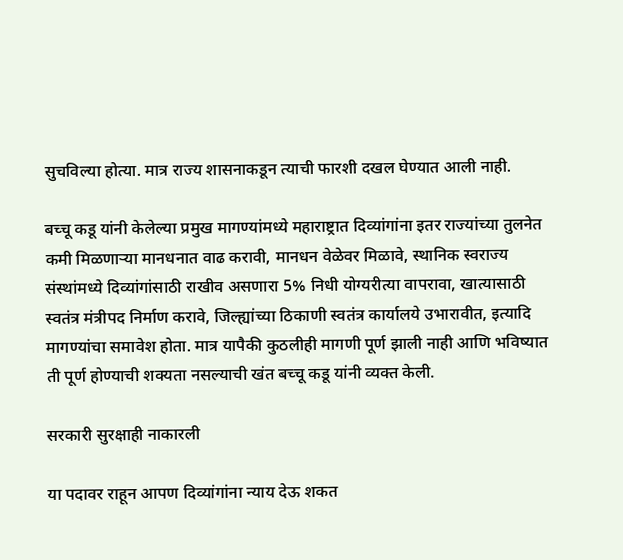सुचविल्या होत्या. मात्र राज्य शासनाकडून त्याची फारशी दखल घेण्यात आली नाही.

बच्चू कडू यांनी केलेल्या प्रमुख मागण्यांमध्ये महाराष्ट्रात दिव्यांगांना इतर राज्यांच्या तुलनेत कमी मिळणाऱ्या मानधनात वाढ करावी, मानधन वेळेवर मिळावे, स्थानिक स्वराज्य संस्थांमध्ये दिव्यांगांसाठी राखीव असणारा 5% निधी योग्यरीत्या वापरावा, खात्यासाठी स्वतंत्र मंत्रीपद निर्माण करावे, जिल्ह्यांच्या ठिकाणी स्वतंत्र कार्यालये उभारावीत, इत्यादि मागण्यांचा समावेश होता. मात्र यापैकी कुठलीही मागणी पूर्ण झाली नाही आणि भविष्यात ती पूर्ण होण्याची शक्यता नसल्याची खंत बच्चू कडू यांनी व्यक्त केली.

सरकारी सुरक्षाही नाकारली

या पदावर राहून आपण दिव्यांगांना न्याय देऊ शकत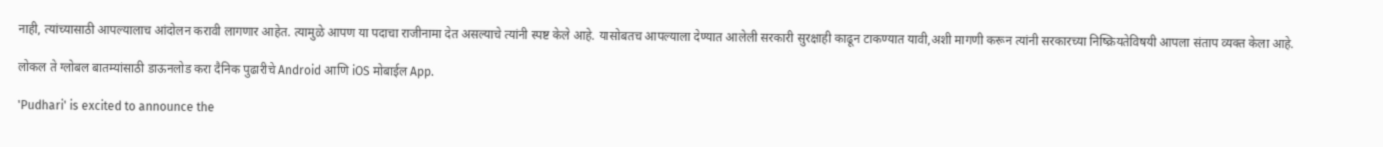नाही, त्यांच्यासाठी आपल्यालाच आंदोलन करावी लागणार आहेत. त्यामुळे आपण या पदाचा राजीनामा देत असल्याचे त्यांनी स्पष्ट केले आहे. यासोबतच आपल्याला देण्यात आलेली सरकारी सुरक्षाही काढून टाकण्यात यावी,अशी मागणी करून त्यांनी सरकारच्या निष्क्रियतेविषयी आपला संताप व्यक्त केला आहे.

लोकल ते ग्लोबल बातम्यांसाठी डाऊनलोड करा दैनिक पुढारीचे Android आणि iOS मोबाईल App.

'Pudhari' is excited to announce the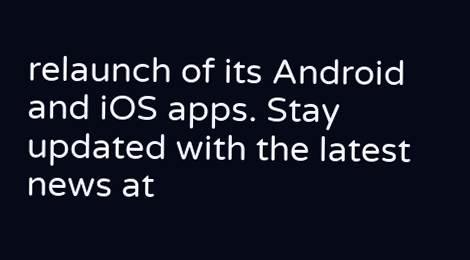relaunch of its Android and iOS apps. Stay updated with the latest news at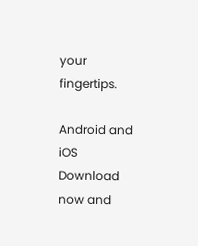your fingertips.

Android and iOS Download now and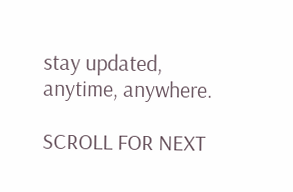stay updated, anytime, anywhere.

SCROLL FOR NEXT